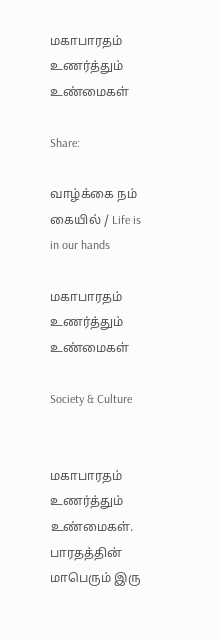மகாபாரதம் உணர்த்தும் உண்மைகள்

Share:

வாழ்க்கை நம் கையில் / Life is in our hands

மகாபாரதம் உணர்த்தும் உண்மைகள்

Society & Culture


மகாபாரதம் உணர்த்தும் உண்மைகள். பாரதத்தின் மாபெரும் இரு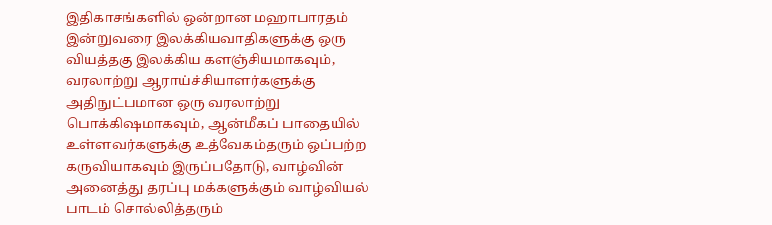இதிகாசங்களில் ஒன்றான மஹாபாரதம் இன்றுவரை இலக்கியவாதிகளுக்கு ஒரு வியத்தகு இலக்கிய களஞ்சியமாகவும், வரலாற்று ஆராய்ச்சியாளர்களுக்கு அதிநுட்பமான ஒரு வரலாற்று பொக்கிஷமாகவும், ஆன்மீகப் பாதையில் உள்ளவர்களுக்கு உத்வேகம்தரும் ஒப்பற்ற கருவியாகவும் இருப்பதோடு, வாழ்வின் அனைத்து தரப்பு மக்களுக்கும் வாழ்வியல் பாடம் சொல்லித்தரும்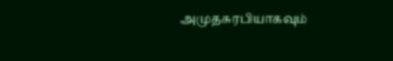அமுதசுரபியாகவும்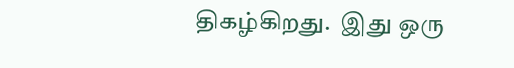திகழ்கிறது.  இது ஒரு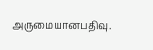அருமையானபதிவு.